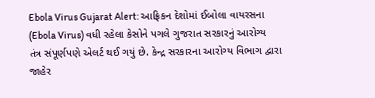Ebola Virus Gujarat Alert: આફ્રિકન દેશોમાં ઈબોલા વાયરસના (Ebola Virus) વધી રહેલા કેસોને પગલે ગુજરાત સરકારનું આરોગ્ય તંત્ર સંપૂર્ણપણે એલર્ટ થઈ ગયું છે. કેન્દ્ર સરકારના આરોગ્ય વિભાગ દ્વારા જાહેર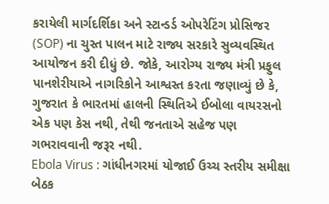કરાયેલી માર્ગદર્શિકા અને સ્ટાન્ડર્ડ ઓપરેટિંગ પ્રોસિજર (SOP) ના ચુસ્ત પાલન માટે રાજ્ય સરકારે સુવ્યવસ્થિત આયોજન કરી દીધું છે. જોકે, આરોગ્ય રાજ્ય મંત્રી પ્રફુલ પાનશેરીયાએ નાગરિકોને આશ્વસ્ત કરતા જણાવ્યું છે કે, ગુજરાત કે ભારતમાં હાલની સ્થિતિએ ઈબોલા વાયરસનો એક પણ કેસ નથી, તેથી જનતાએ સહેજ પણ ગભરાવવાની જરૂર નથી.
Ebola Virus : ગાંધીનગરમાં યોજાઈ ઉચ્ચ સ્તરીય સમીક્ષા બેઠક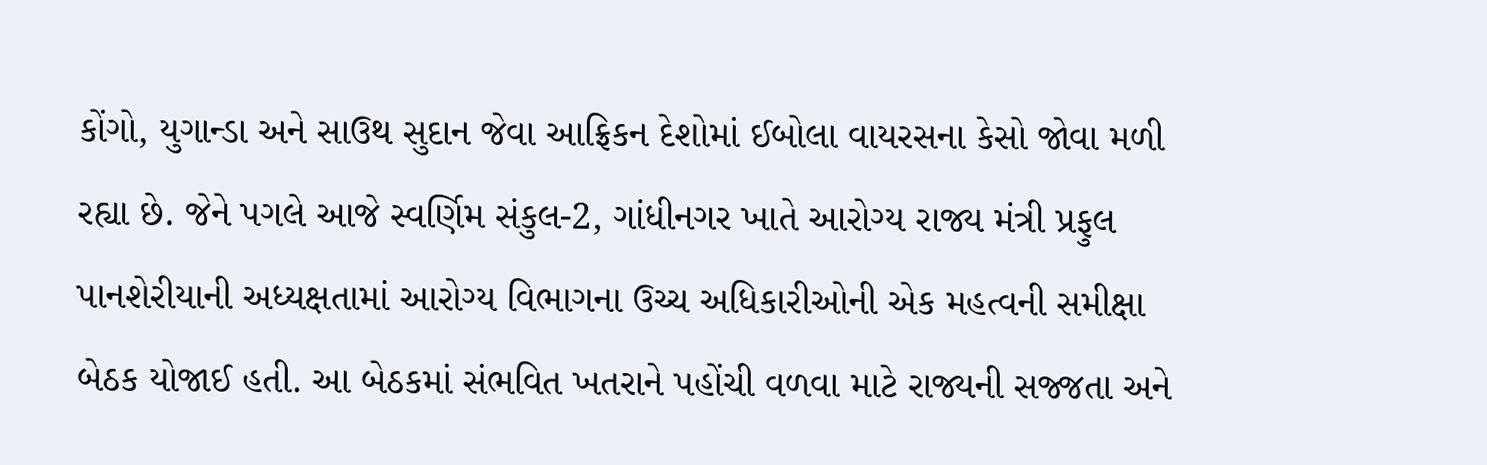કોંગો, યુગાન્ડા અને સાઉથ સુદાન જેવા આફ્રિકન દેશોમાં ઈબોલા વાયરસના કેસો જોવા મળી રહ્યા છે. જેને પગલે આજે સ્વર્ણિમ સંકુલ-2, ગાંધીનગર ખાતે આરોગ્ય રાજ્ય મંત્રી પ્રફુલ પાનશેરીયાની અધ્યક્ષતામાં આરોગ્ય વિભાગના ઉચ્ચ અધિકારીઓની એક મહત્વની સમીક્ષા બેઠક યોજાઈ હતી. આ બેઠકમાં સંભવિત ખતરાને પહોંચી વળવા માટે રાજ્યની સજ્જતા અને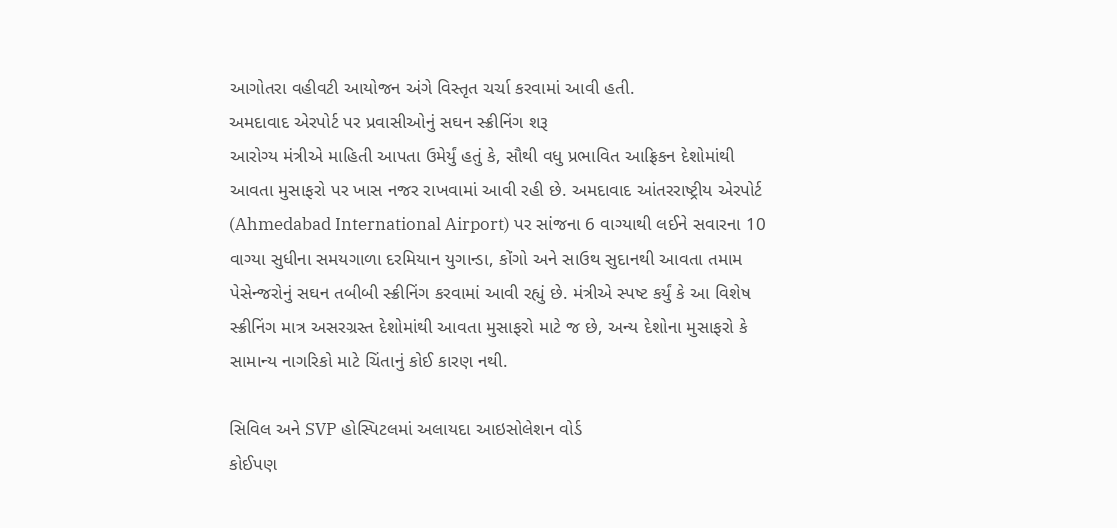આગોતરા વહીવટી આયોજન અંગે વિસ્તૃત ચર્ચા કરવામાં આવી હતી.
અમદાવાદ એરપોર્ટ પર પ્રવાસીઓનું સઘન સ્ક્રીનિંગ શરૂ
આરોગ્ય મંત્રીએ માહિતી આપતા ઉમેર્યું હતું કે, સૌથી વધુ પ્રભાવિત આફ્રિકન દેશોમાંથી આવતા મુસાફરો પર ખાસ નજર રાખવામાં આવી રહી છે. અમદાવાદ આંતરરાષ્ટ્રીય એરપોર્ટ (Ahmedabad International Airport) પર સાંજના 6 વાગ્યાથી લઈને સવારના 10 વાગ્યા સુધીના સમયગાળા દરમિયાન યુગાન્ડા, કોંગો અને સાઉથ સુદાનથી આવતા તમામ પેસેન્જરોનું સઘન તબીબી સ્ક્રીનિંગ કરવામાં આવી રહ્યું છે. મંત્રીએ સ્પષ્ટ કર્યું કે આ વિશેષ સ્ક્રીનિંગ માત્ર અસરગ્રસ્ત દેશોમાંથી આવતા મુસાફરો માટે જ છે, અન્ય દેશોના મુસાફરો કે સામાન્ય નાગરિકો માટે ચિંતાનું કોઈ કારણ નથી.

સિવિલ અને SVP હોસ્પિટલમાં અલાયદા આઇસોલેશન વોર્ડ
કોઈપણ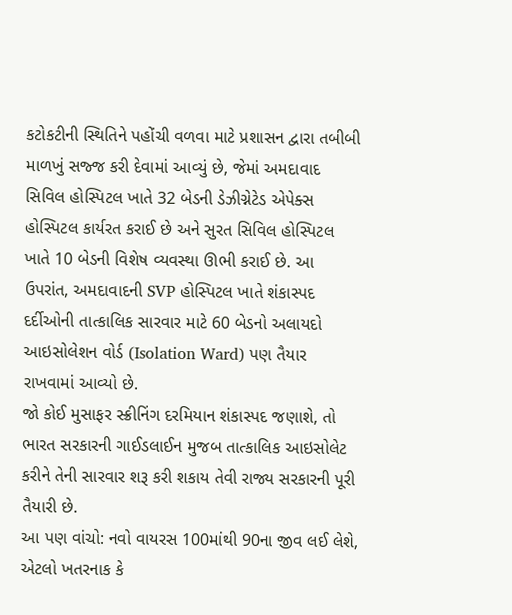કટોકટીની સ્થિતિને પહોંચી વળવા માટે પ્રશાસન દ્વારા તબીબી માળખું સજ્જ કરી દેવામાં આવ્યું છે, જેમાં અમદાવાદ સિવિલ હોસ્પિટલ ખાતે 32 બેડની ડેઝીગ્નેટેડ એપેક્સ હોસ્પિટલ કાર્યરત કરાઈ છે અને સુરત સિવિલ હોસ્પિટલ ખાતે 10 બેડની વિશેષ વ્યવસ્થા ઊભી કરાઈ છે. આ ઉપરાંત, અમદાવાદની SVP હોસ્પિટલ ખાતે શંકાસ્પદ દર્દીઓની તાત્કાલિક સારવાર માટે 60 બેડનો અલાયદો આઇસોલેશન વોર્ડ (Isolation Ward) પણ તૈયાર રાખવામાં આવ્યો છે.
જો કોઈ મુસાફર સ્ક્રીનિંગ દરમિયાન શંકાસ્પદ જણાશે, તો ભારત સરકારની ગાઈડલાઈન મુજબ તાત્કાલિક આઇસોલેટ કરીને તેની સારવાર શરૂ કરી શકાય તેવી રાજ્ય સરકારની પૂરી તૈયારી છે.
આ પણ વાંચો: નવો વાયરસ 100માંથી 90ના જીવ લઈ લેશે, એટલો ખતરનાક કે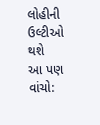લોહીની ઉલ્ટીઓ થશે
આ પણ વાંચો: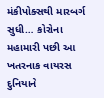મંકીપોક્સથી મારબર્ગ સુધી… કોરોના મહામારી પછી આ ખતરનાક વાયરસ દુનિયાને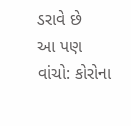ડરાવે છે
આ પણ વાંચો: કોરોના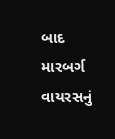બાદ મારબર્ગ વાયરસનું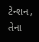ટેન્શન, તેના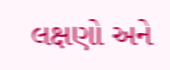લક્ષણો અને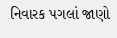નિવારક પગલાં જાણો